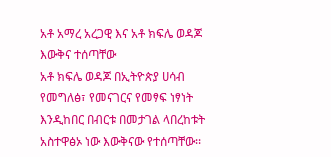አቶ አማረ አረጋዊ እና አቶ ክፍሌ ወዳጆ እውቅና ተሰጣቸው
አቶ ክፍሌ ወዳጆ በኢትዮጵያ ሀሳብ የመግለፅ፣ የመናገርና የመፃፍ ነፃነት እንዲከበር በብርቱ በመታገል ላበረከቱት አስተዋፅኦ ነው እውቅናው የተሰጣቸው፡፡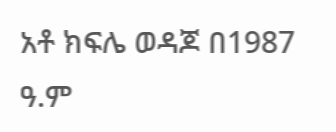አቶ ክፍሌ ወዳጆ በ1987 ዓ.ም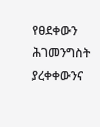የፀደቀውን ሕገመንግስት ያረቀቀውንና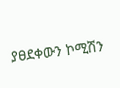ያፀደቀውን ኮሚሽን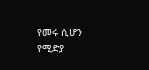የመሩ ሲሆን የሚድያ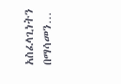አስፈላጊነትን በማሳመን…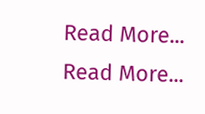Read More...
Read More...